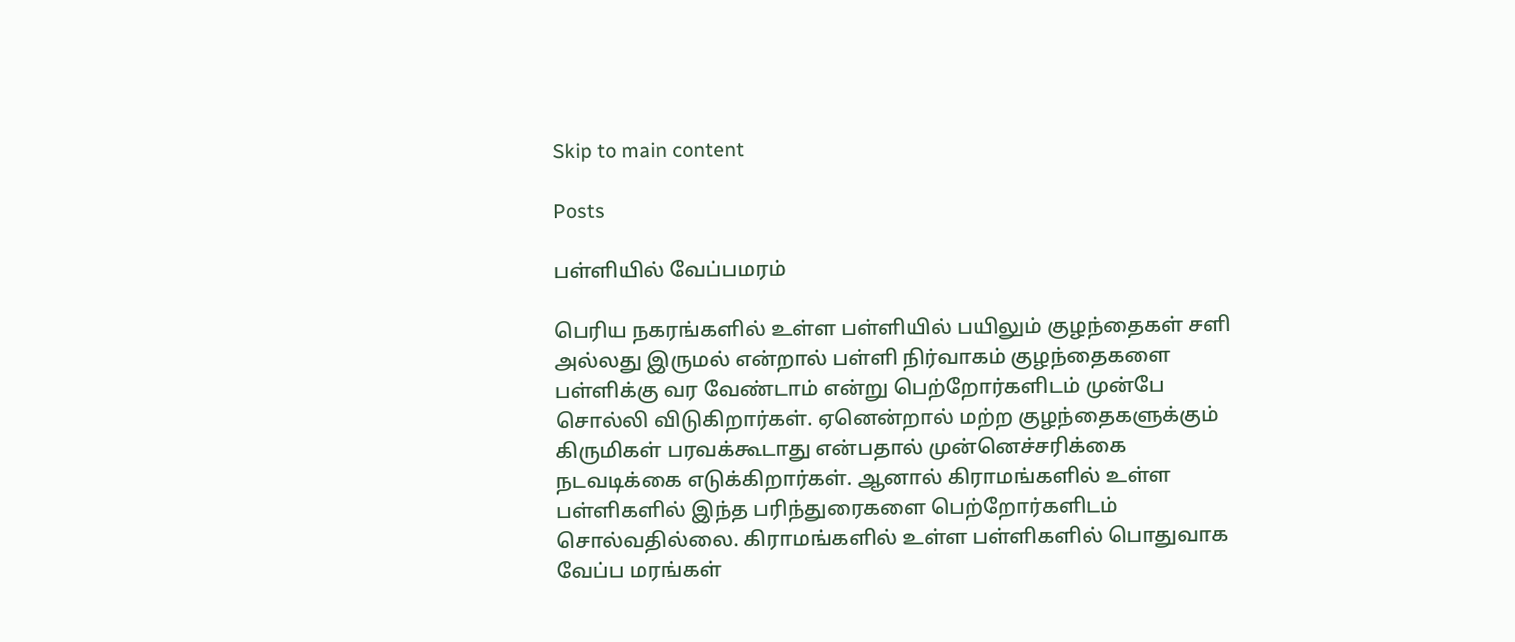Skip to main content

Posts

பள்ளியில் வேப்பமரம்

பெரிய நகரங்களில் உள்ள பள்ளியில் பயிலும் குழந்தைகள் சளி அல்லது இருமல் என்றால் பள்ளி நிர்வாகம் குழந்தைகளை பள்ளிக்கு வர வேண்டாம் என்று பெற்றோர்களிடம் முன்பே சொல்லி விடுகிறார்கள். ஏனென்றால் மற்ற குழந்தைகளுக்கும் கிருமிகள் பரவக்கூடாது என்பதால் முன்னெச்சரிக்கை நடவடிக்கை எடுக்கிறார்கள். ஆனால் கிராமங்களில் உள்ள பள்ளிகளில் இந்த பரிந்துரைகளை பெற்றோர்களிடம் சொல்வதில்லை. கிராமங்களில் உள்ள பள்ளிகளில் பொதுவாக வேப்ப மரங்கள்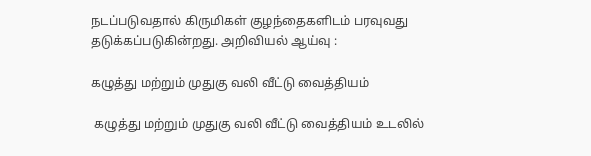நடப்படுவதால் கிருமிகள் குழந்தைகளிடம் பரவுவது தடுக்கப்படுகின்றது. அறிவியல் ஆய்வு :

கழுத்து மற்றும் முதுகு வலி வீட்டு வைத்தியம்

 கழுத்து மற்றும் முதுகு வலி வீட்டு வைத்தியம் உடலில்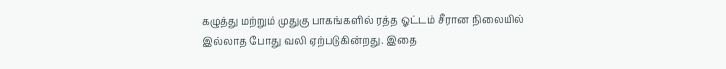கழுத்து மற்றும் முதுகு பாகங்களில் ரத்த ஓட்டம் சீரான நிலையில் இல்லாத போது வலி ஏற்படுகின்றது. இதை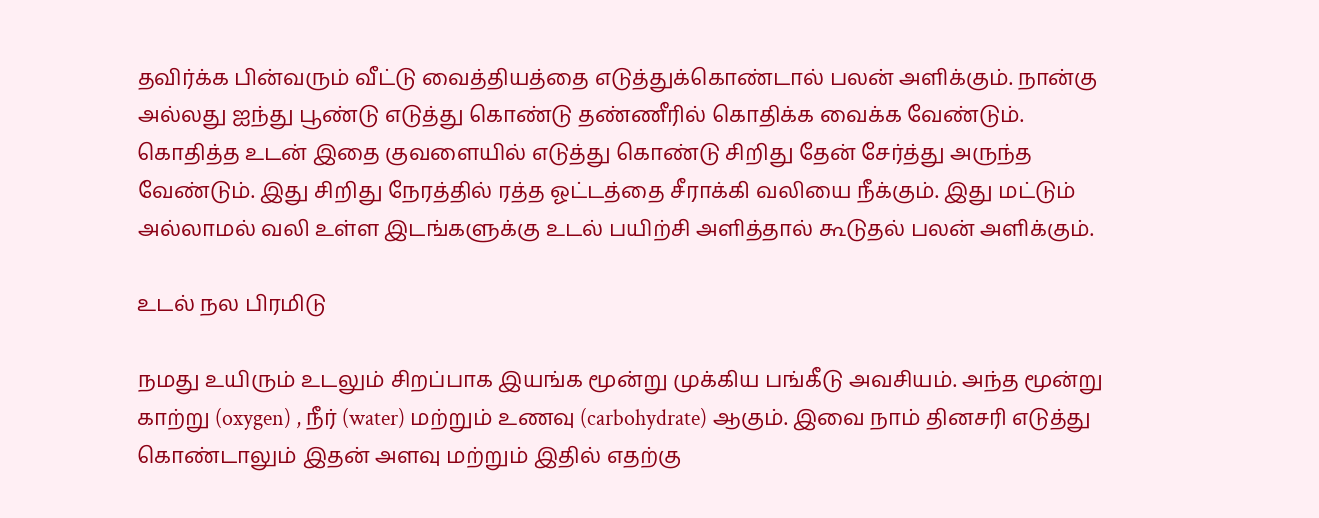தவிர்க்க பின்வரும் வீட்டு வைத்தியத்தை எடுத்துக்கொண்டால் பலன் அளிக்கும். நான்கு அல்லது ஐந்து பூண்டு எடுத்து கொண்டு தண்ணீரில் கொதிக்க வைக்க வேண்டும். கொதித்த உடன் இதை குவளையில் எடுத்து கொண்டு சிறிது தேன் சேர்த்து அருந்த வேண்டும். இது சிறிது நேரத்தில் ரத்த ஓட்டத்தை சீராக்கி வலியை நீக்கும். இது மட்டும் அல்லாமல் வலி உள்ள இடங்களுக்கு உடல் பயிற்சி அளித்தால் கூடுதல் பலன் அளிக்கும்.

உடல் நல பிரமிடு

நமது உயிரும் உடலும் சிறப்பாக இயங்க மூன்று முக்கிய பங்கீடு அவசியம். அந்த மூன்று காற்று (oxygen) , நீர் (water) மற்றும் உணவு (carbohydrate) ஆகும். இவை நாம் தினசரி எடுத்து கொண்டாலும் இதன் அளவு மற்றும் இதில் எதற்கு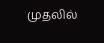முதலில்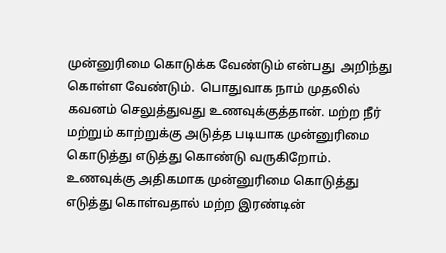முன்னுரிமை கொடுக்க வேண்டும் என்பது  அறிந்து கொள்ள வேண்டும்.  பொதுவாக நாம் முதலில் கவனம் செலுத்துவது உணவுக்குத்தான். மற்ற நீர் மற்றும் காற்றுக்கு அடுத்த படியாக முன்னுரிமை கொடுத்து எடுத்து கொண்டு வருகிறோம். உணவுக்கு அதிகமாக முன்னுரிமை கொடுத்து எடுத்து கொள்வதால் மற்ற இரண்டின்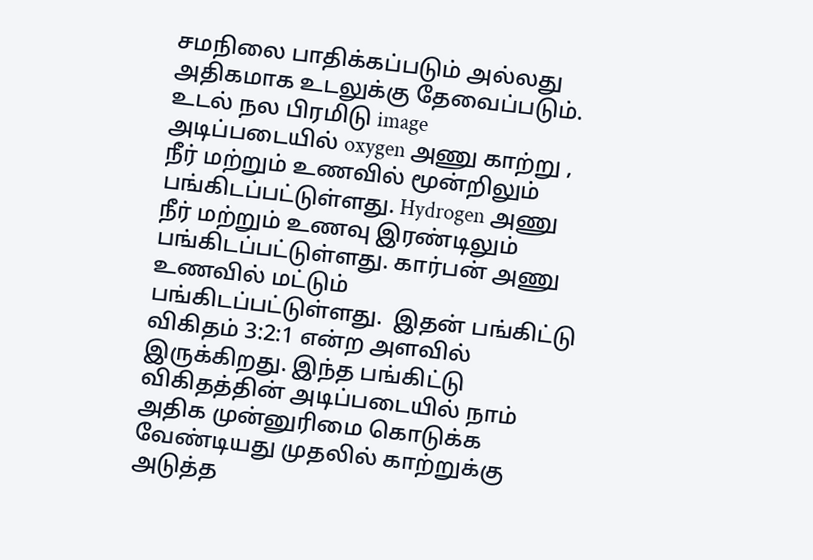சமநிலை பாதிக்கப்படும் அல்லது அதிகமாக உடலுக்கு தேவைப்படும்.  உடல் நல பிரமிடு image அடிப்படையில் oxygen அணு காற்று , நீர் மற்றும் உணவில் மூன்றிலும் பங்கிடப்பட்டுள்ளது. Hydrogen அணு நீர் மற்றும் உணவு இரண்டிலும் பங்கிடப்பட்டுள்ளது. கார்பன் அணு உணவில் மட்டும் பங்கிடப்பட்டுள்ளது.  இதன் பங்கிட்டு விகிதம் 3:2:1 என்ற அளவில் இருக்கிறது. இந்த பங்கிட்டு விகிதத்தின் அடிப்படையில் நாம் அதிக முன்னுரிமை கொடுக்க வேண்டியது முதலில் காற்றுக்கு அடுத்த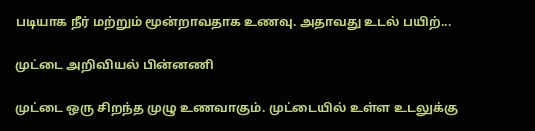படியாக நீர் மற்றும் மூன்றாவதாக உணவு. அதாவது உடல் பயிற்...

முட்டை அறிவியல் பின்னணி

முட்டை ஒரு சிறந்த முழு உணவாகும். முட்டையில் உள்ள உடலுக்கு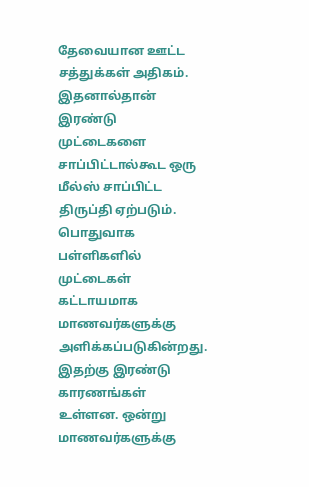தேவையான ஊட்ட சத்துக்கள் அதிகம். இதனால்தான் இரண்டு முட்டைகளை சாப்பிட்டால்கூட ஒரு மீல்ஸ் சாப்பிட்ட திருப்தி ஏற்படும்.  பொதுவாக பள்ளிகளில் முட்டைகள் கட்டாயமாக மாணவர்களுக்கு அளிக்கப்படுகின்றது. இதற்கு இரண்டு காரணங்கள் உள்ளன. ஒன்று மாணவர்களுக்கு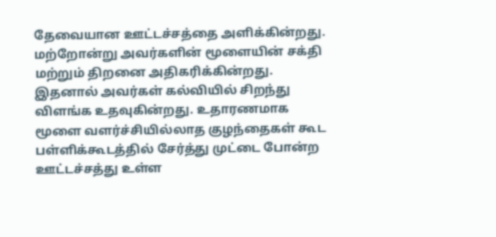தேவையான ஊட்டச்சத்தை அளிக்கின்றது. மற்றோன்று அவர்களின் மூளையின் சக்தி மற்றும் திறனை அதிகரிக்கின்றது. இதனால் அவர்கள் கல்வியில் சிறந்து விளங்க உதவுகின்றது. உதாரணமாக மூளை வளர்ச்சியில்லாத குழந்தைகள் கூட பள்ளிக்கூடத்தில் சேர்த்து முட்டை போன்ற ஊட்டச்சத்து உள்ள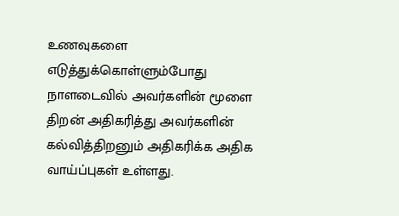உணவுகளை எடுத்துக்கொள்ளும்போது நாளடைவில் அவர்களின் மூளை திறன் அதிகரித்து அவர்களின் கல்வித்திறனும் அதிகரிக்க அதிக வாய்ப்புகள் உள்ளது.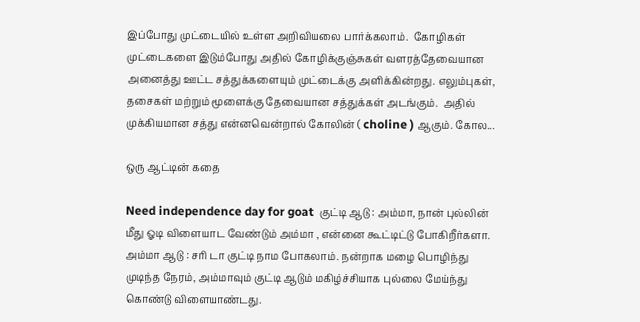இப்போது முட்டையில் உள்ள அறிவியலை பார்க்கலாம்.  கோழிகள் முட்டைகளை இடும்போது அதில் கோழிக்குஞ்சுகள் வளரத்தேவையான அனைத்து ஊட்ட சத்துக்களையும் முட்டைக்கு அளிக்கின்றது. எலும்புகள், தசைகள் மற்றும் மூளைக்கு தேவையான சத்துக்கள் அடங்கும்.  அதில் முக்கியமான சத்து என்னவென்றால் கோலின் ( choline ) ஆகும். கோல...

ஒரு ஆட்டின் கதை

Need independence day for goat  குட்டி ஆடு : அம்மா, நான் புல்லின் மீது ஓடி விளையாட வேண்டும் அம்மா , என்னை கூட்டிட்டு போகிறீர்களா. அம்மா ஆடு : சரி டா குட்டி நாம போகலாம். நன்றாக மழை பொழிந்து முடிந்த நேரம், அம்மாவும் குட்டி ஆடும் மகிழ்ச்சியாக புல்லை மேய்ந்து கொண்டு விளையாண்டது.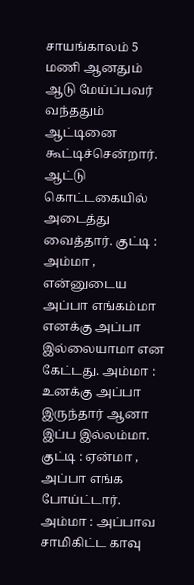சாயங்காலம் 5 மணி ஆனதும் ஆடு மேய்ப்பவர் வந்ததும் ஆட்டினை கூட்டிச்சென்றார். ஆட்டு கொட்டகையில் அடைத்து வைத்தார். குட்டி : அம்மா , என்னுடைய அப்பா எங்கம்மா எனக்கு அப்பா இல்லையாமா என கேட்டது. அம்மா : உனக்கு அப்பா இருந்தார் ஆனா இப்ப இல்லம்மா. குட்டி : ஏன்மா , அப்பா எங்க போய்ட்டார். அம்மா : அப்பாவ சாமிகிட்ட காவு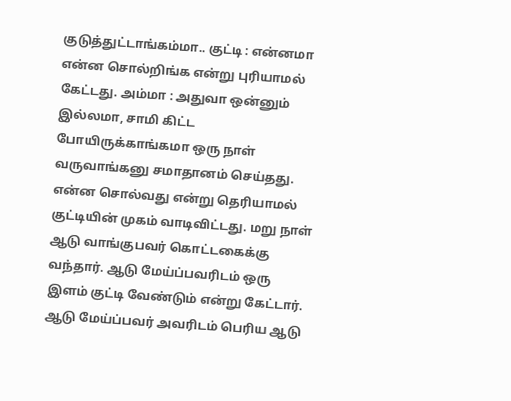குடுத்துட்டாங்கம்மா.. குட்டி : என்னமா என்ன சொல்றிங்க என்று புரியாமல் கேட்டது. அம்மா : அதுவா ஒன்னும் இல்லமா, சாமி கிட்ட போயிருக்காங்கமா ஒரு நாள் வருவாங்கனு சமாதானம் செய்தது. என்ன சொல்வது என்று தெரியாமல் குட்டியின் முகம் வாடிவிட்டது. மறு நாள் ஆடு வாங்குபவர் கொட்டகைக்கு வந்தார். ஆடு மேய்ப்பவரிடம் ஒரு இளம் குட்டி வேண்டும் என்று கேட்டார்.  ஆடு மேய்ப்பவர் அவரிடம் பெரிய ஆடு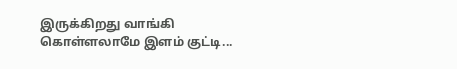இருக்கிறது வாங்கி கொள்ளலாமே இளம் குட்டி...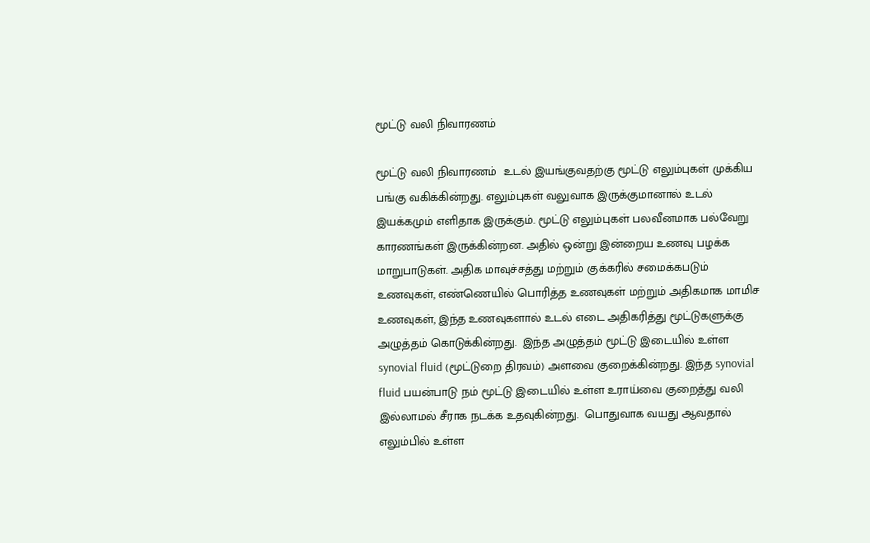மூட்டு வலி நிவாரணம்

மூட்டு வலி நிவாரணம்  உடல் இயங்குவதற்கு மூட்டு எலும்புகள் முக்கிய பங்கு வகிக்கின்றது. எலும்புகள் வலுவாக இருக்குமானால் உடல் இயக்கமும் எளிதாக இருக்கும். மூட்டு எலும்புகள் பலவீனமாக பல்வேறு காரணங்கள் இருக்கின்றன. அதில் ஒன்று இன்றைய உணவு பழக்க மாறுபாடுகள். அதிக மாவுச்சத்து மற்றும் குக்கரில் சமைக்கபடும் உணவுகள், எண்ணெயில் பொரித்த உணவுகள் மற்றும் அதிகமாக மாமிச உணவுகள், இந்த உணவுகளால் உடல் எடை அதிகரித்து மூட்டுகளுக்கு அழுத்தம் கொடுக்கின்றது.  இந்த அழுத்தம் மூட்டு இடையில் உள்ள synovial fluid (மூட்டுறை திரவம்) அளவை குறைக்கின்றது. இந்த synovial fluid பயன்பாடு நம் மூட்டு இடையில் உள்ள உராய்வை குறைத்து வலி இல்லாமல் சீராக நடக்க உதவுகின்றது.  பொதுவாக வயது ஆவதால் எலும்பில் உள்ள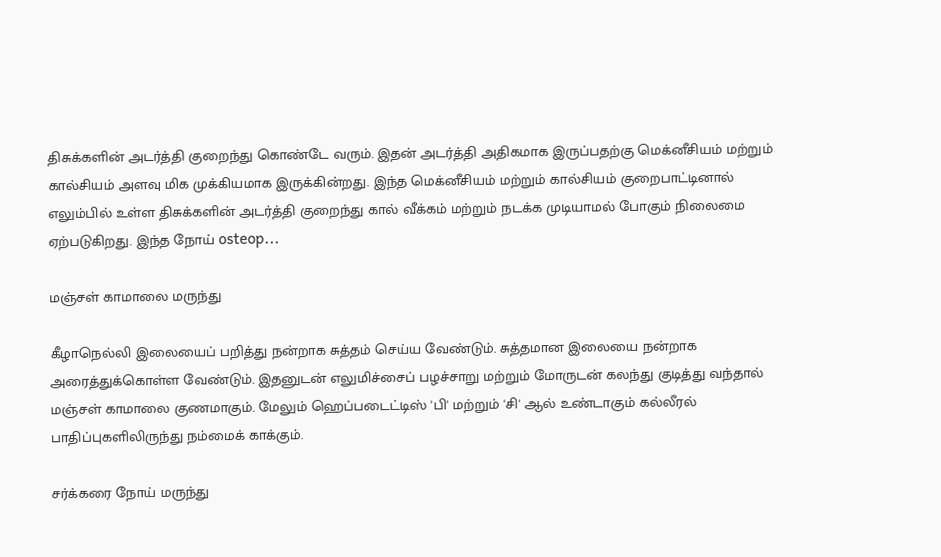திசுக்களின் அடர்த்தி குறைந்து கொண்டே வரும். இதன் அடர்த்தி அதிகமாக இருப்பதற்கு மெக்னீசியம் மற்றும் கால்சியம் அளவு மிக முக்கியமாக இருக்கின்றது. இந்த மெக்னீசியம் மற்றும் கால்சியம் குறைபாட்டினால் எலும்பில் உள்ள திசுக்களின் அடர்த்தி குறைந்து கால் வீக்கம் மற்றும் நடக்க முடியாமல் போகும் நிலைமை ஏற்படுகிறது. இந்த நோய் osteop...

மஞ்சள் காமாலை மருந்து

கீழாநெல்லி இலையைப் பறித்து நன்றாக சுத்தம் செய்ய வேண்டும். சுத்தமான இலையை நன்றாக அரைத்துக்கொள்ள வேண்டும். இதனுடன் எலுமிச்சைப் பழச்சாறு மற்றும் மோருடன் கலந்து குடித்து வந்தால் மஞ்சள் காமாலை குணமாகும். மேலும் ஹெப்படைட்டிஸ் 'பி' மற்றும் 'சி' ஆல் உண்டாகும் கல்லீரல் பாதிப்புகளிலிருந்து நம்மைக் காக்கும்.

சர்க்கரை நோய் மருந்து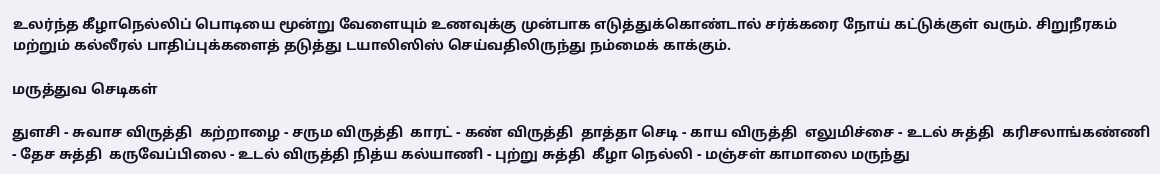உலர்ந்த கீழாநெல்லிப் பொடியை மூன்று வேளையும் உணவுக்கு முன்பாக எடுத்துக்கொண்டால் சர்க்கரை நோய் கட்டுக்குள் வரும். சிறுநீரகம் மற்றும் கல்லீரல் பாதிப்புக்களைத் தடுத்து டயாலிஸிஸ் செய்வதிலிருந்து நம்மைக் காக்கும்.

மருத்துவ செடிகள்

துளசி - சுவாச விருத்தி  கற்றாழை - சரும விருத்தி  காரட் - கண் விருத்தி  தாத்தா செடி - காய விருத்தி  எலுமிச்சை - உடல் சுத்தி  கரிசலாங்கண்ணி - தேச சுத்தி  கருவேப்பிலை - உடல் விருத்தி நித்ய கல்யாணி - புற்று சுத்தி  கீழா நெல்லி - மஞ்சள் காமாலை மருந்து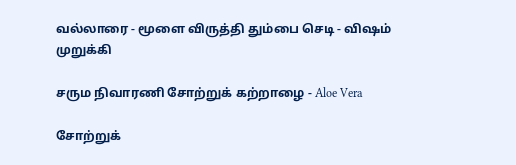வல்லாரை - மூளை விருத்தி தும்பை செடி - விஷம் முறுக்கி

சரும நிவாரணி சோற்றுக் கற்றாழை - Aloe Vera

சோற்றுக்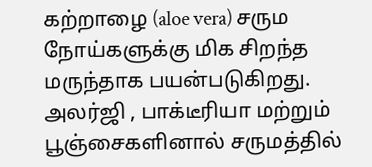கற்றாழை (aloe vera) சரும நோய்களுக்கு மிக சிறந்த மருந்தாக பயன்படுகிறது. அலர்ஜி , பாக்டீரியா மற்றும் பூஞ்சைகளினால் சருமத்தில்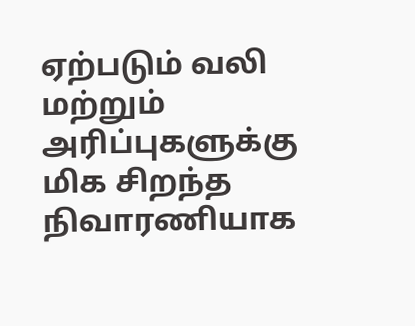ஏற்படும் வலி மற்றும் அரிப்புகளுக்கு மிக சிறந்த நிவாரணியாக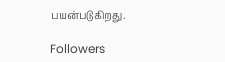பயன்படுகிறது.

Followers